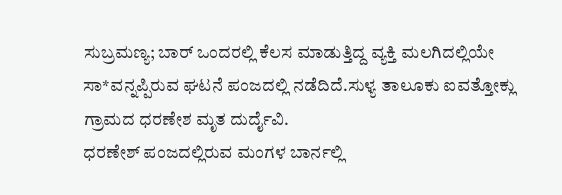ಸುಬ್ರಮಣ್ಯ; ಬಾರ್ ಒಂದರಲ್ಲಿ ಕೆಲಸ ಮಾಡುತ್ತಿದ್ದ ವ್ಯಕ್ತಿ ಮಲಗಿದಲ್ಲಿಯೇ ಸಾ*ವನ್ನಪ್ಪಿರುವ ಘಟನೆ ಪಂಜದಲ್ಲಿ ನಡೆದಿದೆ.ಸುಳ್ಯ ತಾಲೂಕು ಐವತ್ತೋಕ್ಲು ಗ್ರಾಮದ ಧರಣೇಶ ಮೃತ ದುರ್ದೈವಿ.
ಧರಣೇಶ್ ಪಂಜದಲ್ಲಿರುವ ಮಂಗಳ ಬಾರ್ನಲ್ಲಿ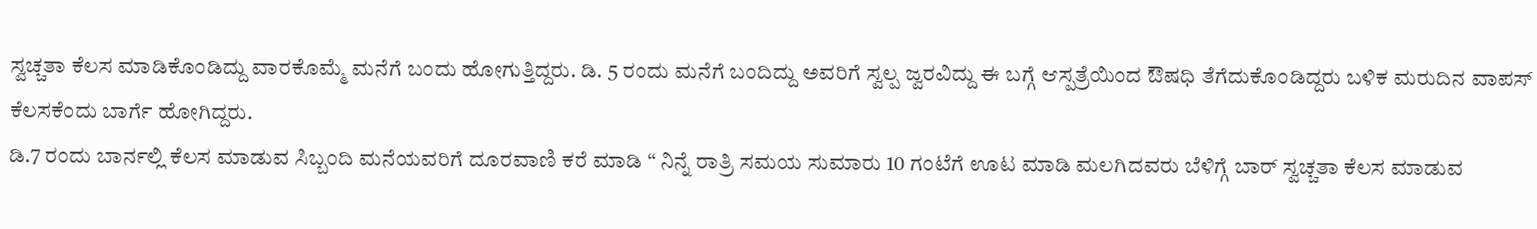ಸ್ವಚ್ಚತಾ ಕೆಲಸ ಮಾಡಿಕೊಂಡಿದ್ದು ವಾರಕೊಮ್ಮೆ ಮನೆಗೆ ಬಂದು ಹೋಗುತ್ತಿದ್ದರು. ಡಿ. 5 ರಂದು ಮನೆಗೆ ಬಂದಿದ್ದು ಅವರಿಗೆ ಸ್ವಲ್ಪ ಜ್ವರವಿದ್ದು ಈ ಬಗ್ಗೆ ಆಸ್ಪತ್ರೆಯಿಂದ ಔಷಧಿ ತೆಗೆದುಕೊಂಡಿದ್ದರು ಬಳಿಕ ಮರುದಿನ ವಾಪಸ್ ಕೆಲಸಕೆಂದು ಬಾರ್ಗೆ ಹೋಗಿದ್ದರು.
ಡಿ.7 ರಂದು ಬಾರ್ನಲ್ಲಿ ಕೆಲಸ ಮಾಡುವ ಸಿಬ್ಬಂದಿ ಮನೆಯವರಿಗೆ ದೂರವಾಣಿ ಕರೆ ಮಾಡಿ “ ನಿನ್ನೆ ರಾತ್ರಿ ಸಮಯ ಸುಮಾರು 10 ಗಂಟೆಗೆ ಊಟ ಮಾಡಿ ಮಲಗಿದವರು ಬೆಳಿಗ್ಗೆ ಬಾರ್ ಸ್ವಚ್ಚತಾ ಕೆಲಸ ಮಾಡುವ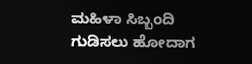ಮಹಿಳಾ ಸಿಬ್ಬಂದಿ ಗುಡಿಸಲು ಹೋದಾಗ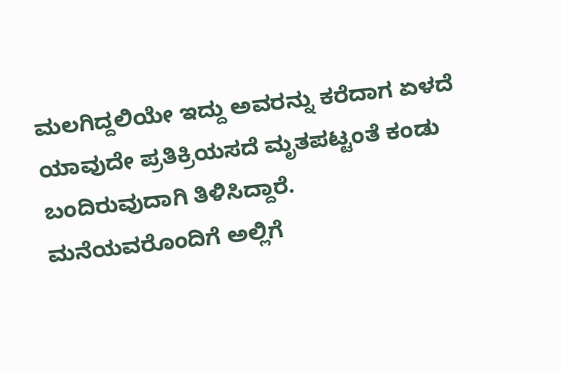ಮಲಗಿದ್ದಲಿಯೇ ಇದ್ದು ಅವರನ್ನು ಕರೆದಾಗ ಏಳದೆ ಯಾವುದೇ ಪ್ರತಿಕ್ರಿಯಸದೆ ಮೃತಪಟ್ಟಂತೆ ಕಂಡು ಬಂದಿರುವುದಾಗಿ ತಿಳಿಸಿದ್ದಾರೆ.
ಮನೆಯವರೊಂದಿಗೆ ಅಲ್ಲಿಗೆ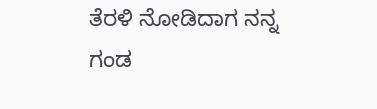ತೆರಳಿ ನೋಡಿದಾಗ ನನ್ನ ಗಂಡ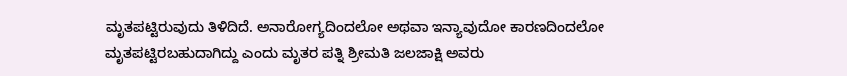ಮೃತಪಟ್ಟಿರುವುದು ತಿಳಿದಿದೆ. ಅನಾರೋಗ್ಯದಿಂದಲೋ ಅಥವಾ ಇನ್ಯಾವುದೋ ಕಾರಣದಿಂದಲೋ ಮೃತಪಟ್ಟಿರಬಹುದಾಗಿದ್ದು ಎಂದು ಮೃತರ ಪತ್ನಿ ಶ್ರೀಮತಿ ಜಲಜಾಕ್ಷಿ ಅವರು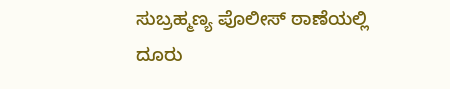ಸುಬ್ರಹ್ಮಣ್ಯ ಪೊಲೀಸ್ ಠಾಣೆಯಲ್ಲಿ ದೂರು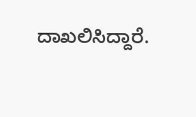ದಾಖಲಿಸಿದ್ದಾರೆ.